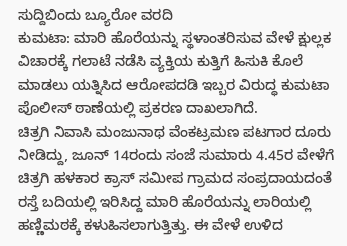ಸುದ್ದಿಬಿಂದು ಬ್ಯೂರೋ ವರದಿ
ಕುಮಟಾ: ಮಾರಿ ಹೊರೆಯನ್ನು ಸ್ಥಳಾಂತರಿಸುವ ವೇಳೆ ಕ್ಷುಲ್ಲಕ ವಿಚಾರಕ್ಕೆ ಗಲಾಟೆ ನಡೆಸಿ ವ್ಯಕ್ತಿಯ ಕುತ್ತಿಗೆ ಹಿಸುಕಿ ಕೊಲೆ ಮಾಡಲು ಯತ್ನಿಸಿದ ಆರೋಪದಡಿ ಇಬ್ಬರ ವಿರುದ್ಧ ಕುಮಟಾ ಪೊಲೀಸ್ ಠಾಣೆಯಲ್ಲಿ ಪ್ರಕರಣ ದಾಖಲಾಗಿದೆ.
ಚಿತ್ರಗಿ ನಿವಾಸಿ ಮಂಜುನಾಥ ವೆಂಕಟ್ರಮಣ ಪಟಗಾರ ದೂರು ನೀಡಿದ್ದು, ಜೂನ್ 14ರಂದು ಸಂಜೆ ಸುಮಾರು 4.45ರ ವೇಳೆಗೆ ಚಿತ್ರಗಿ ಹಳಕಾರ ಕ್ರಾಸ್ ಸಮೀಪ ಗ್ರಾಮದ ಸಂಪ್ರದಾಯದಂತೆ ರಸ್ತೆ ಬದಿಯಲ್ಲಿ ಇರಿಸಿದ್ದ ಮಾರಿ ಹೊರೆಯನ್ನು ಲಾರಿಯಲ್ಲಿ ಹಣ್ಣಿಮಠಕ್ಕೆ ಕಳುಹಿಸಲಾಗುತ್ತಿತ್ತು. ಈ ವೇಳೆ ಉಳಿದ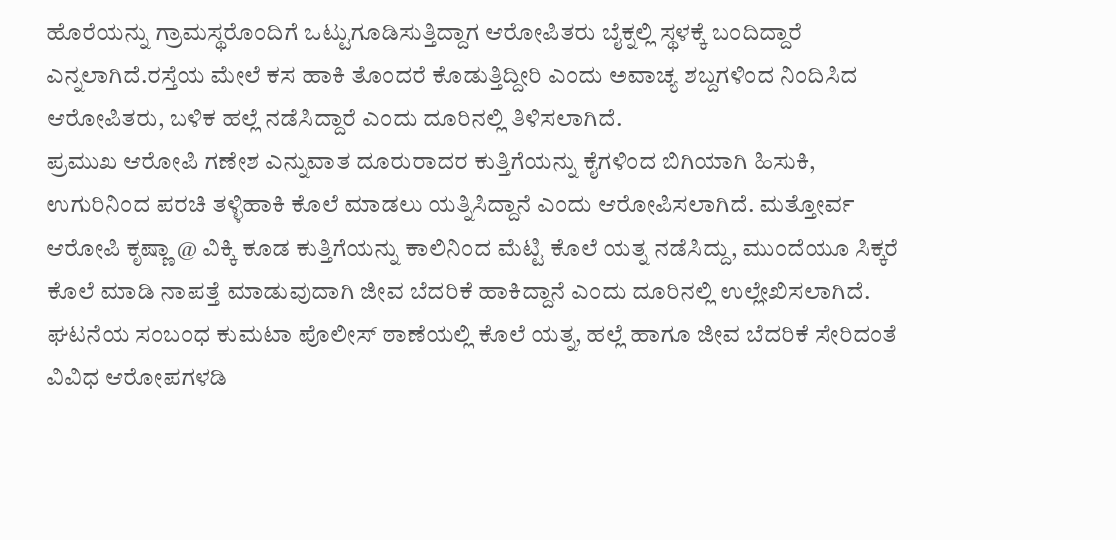ಹೊರೆಯನ್ನು ಗ್ರಾಮಸ್ಥರೊಂದಿಗೆ ಒಟ್ಟುಗೂಡಿಸುತ್ತಿದ್ದಾಗ ಆರೋಪಿತರು ಬೈಕ್ನಲ್ಲಿ ಸ್ಥಳಕ್ಕೆ ಬಂದಿದ್ದಾರೆ ಎನ್ನಲಾಗಿದೆ.ರಸ್ತೆಯ ಮೇಲೆ ಕಸ ಹಾಕಿ ತೊಂದರೆ ಕೊಡುತ್ತಿದ್ದೀರಿ ಎಂದು ಅವಾಚ್ಯ ಶಬ್ದಗಳಿಂದ ನಿಂದಿಸಿದ ಆರೋಪಿತರು, ಬಳಿಕ ಹಲ್ಲೆ ನಡೆಸಿದ್ದಾರೆ ಎಂದು ದೂರಿನಲ್ಲಿ ತಿಳಿಸಲಾಗಿದೆ.
ಪ್ರಮುಖ ಆರೋಪಿ ಗಣೇಶ ಎನ್ನುವಾತ ದೂರುರಾದರ ಕುತ್ತಿಗೆಯನ್ನು ಕೈಗಳಿಂದ ಬಿಗಿಯಾಗಿ ಹಿಸುಕಿ, ಉಗುರಿನಿಂದ ಪರಚಿ ತಳ್ಳಿಹಾಕಿ ಕೊಲೆ ಮಾಡಲು ಯತ್ನಿಸಿದ್ದಾನೆ ಎಂದು ಆರೋಪಿಸಲಾಗಿದೆ. ಮತ್ತೋರ್ವ ಆರೋಪಿ ಕೃಷ್ಣಾ @ ವಿಕ್ಕಿ ಕೂಡ ಕುತ್ತಿಗೆಯನ್ನು ಕಾಲಿನಿಂದ ಮೆಟ್ಟಿ ಕೊಲೆ ಯತ್ನ ನಡೆಸಿದ್ದು, ಮುಂದೆಯೂ ಸಿಕ್ಕರೆ ಕೊಲೆ ಮಾಡಿ ನಾಪತ್ತೆ ಮಾಡುವುದಾಗಿ ಜೀವ ಬೆದರಿಕೆ ಹಾಕಿದ್ದಾನೆ ಎಂದು ದೂರಿನಲ್ಲಿ ಉಲ್ಲೇಖಿಸಲಾಗಿದೆ.
ಘಟನೆಯ ಸಂಬಂಧ ಕುಮಟಾ ಪೊಲೀಸ್ ಠಾಣೆಯಲ್ಲಿ ಕೊಲೆ ಯತ್ನ, ಹಲ್ಲೆ ಹಾಗೂ ಜೀವ ಬೆದರಿಕೆ ಸೇರಿದಂತೆ ವಿವಿಧ ಆರೋಪಗಳಡಿ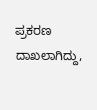ಪ್ರಕರಣ ದಾಖಲಾಗಿದ್ದು,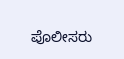ಪೊಲೀಸರು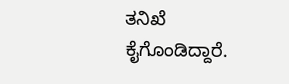ತನಿಖೆ ಕೈಗೊಂಡಿದ್ದಾರೆ.